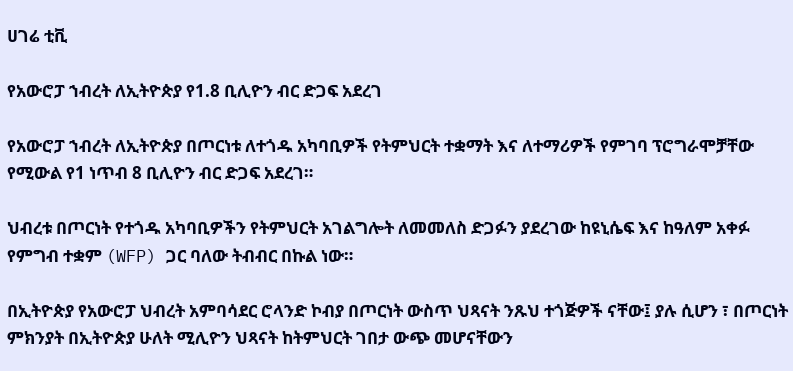ሀገሬ ቲቪ

የአውሮፓ ኀብረት ለኢትዮጵያ የ1.8 ቢሊዮን ብር ድጋፍ አደረገ

የአውሮፓ ኀብረት ለኢትዮጵያ በጦርነቱ ለተጎዱ አካባቢዎች የትምህርት ተቋማት እና ለተማሪዎች የምገባ ፕሮግራሞቻቸው የሚውል የ1 ነጥብ 8 ቢሊዮን ብር ድጋፍ አደረገ።

ህብረቱ በጦርነት የተጎዱ አካባቢዎችን የትምህርት አገልግሎት ለመመለስ ድጋፉን ያደረገው ከዩኒሴፍ እና ከዓለም አቀፉ የምግብ ተቋም (WFP) ጋር ባለው ትብብር በኩል ነው።

በኢትዮጵያ የአውሮፓ ህብረት አምባሳደር ሮላንድ ኮብያ በጦርነት ውስጥ ህጻናት ንጹህ ተጎጅዎች ናቸው፤ ያሉ ሲሆን ፣ በጦርነት ምክንያት በኢትዮጵያ ሁለት ሚሊዮን ህጻናት ከትምህርት ገበታ ውጭ መሆናቸውን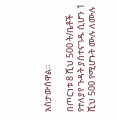አስታውሰዋል።

በጦርነቱ 8 ሺህ 500 ት/ቤቶች የተለያየ ጉዳት ያሰተናገዱ ሲሆን 1 ሺህ 500 የሚሆኑት ሙሉ ለሙሉ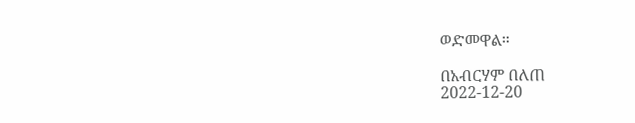ወድመዋል።

በአብርሃም በለጠ
2022-12-20